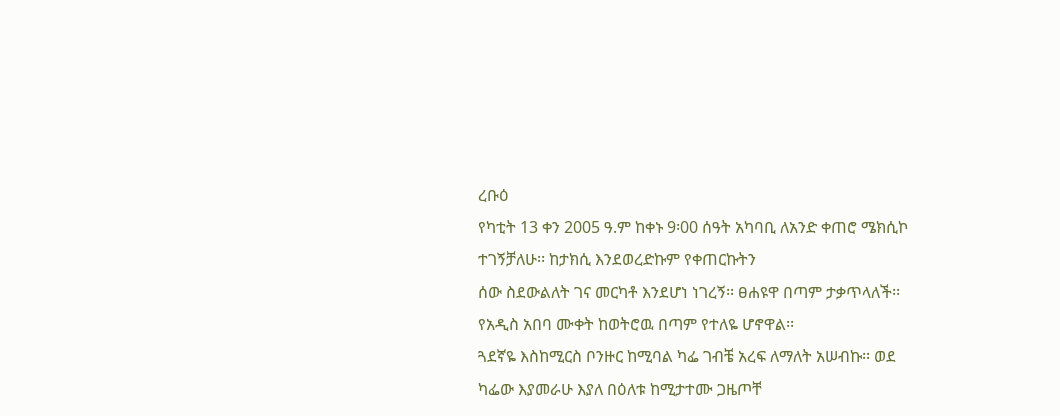ረቡዕ
የካቲት 13 ቀን 2005 ዓ.ም ከቀኑ 9፡00 ሰዓት አካባቢ ለአንድ ቀጠሮ ሜክሲኮ ተገኝቻለሁ፡፡ ከታክሲ እንደወረድኩም የቀጠርኩትን
ሰው ስደውልለት ገና መርካቶ እንደሆነ ነገረኝ፡፡ ፀሐዩዋ በጣም ታቃጥላለች፡፡ የአዲስ አበባ ሙቀት ከወትሮዉ በጣም የተለዬ ሆኖዋል፡፡
ጓደኛዬ እስከሚርስ ቦንዙር ከሚባል ካፌ ገብቼ አረፍ ለማለት አሠብኩ፡፡ ወደ ካፌው እያመራሁ እያለ በዕለቱ ከሚታተሙ ጋዜጦቸ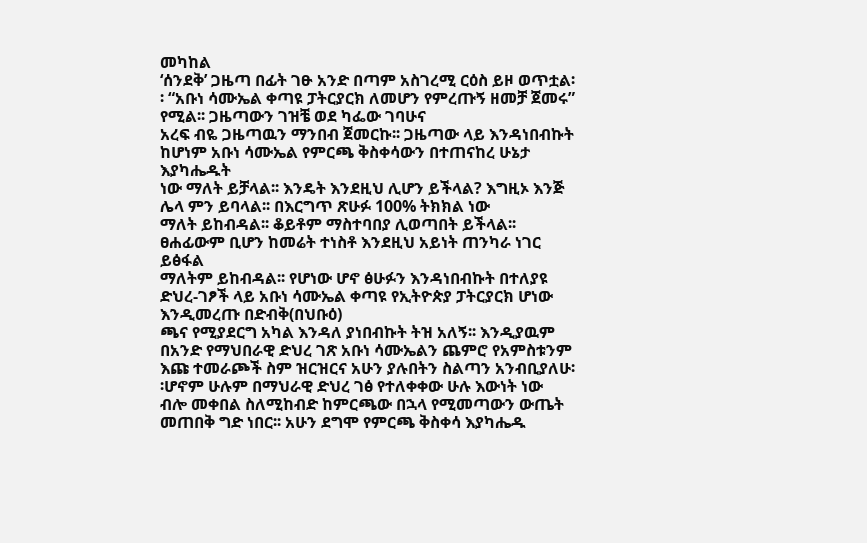መካከል
‘ሰንደቅ’ ጋዜጣ በፊት ገፁ አንድ በጣም አስገረሚ ርዕስ ይዞ ወጥቷል፡፡ “አቡነ ሳሙኤል ቀጣዩ ፓትርያርክ ለመሆን የምረጡኝ ዘመቻ ጀመሩ” የሚል፡፡ ጋዜጣውን ገዝቼ ወደ ካፌው ገባሁና
አረፍ ብዬ ጋዜጣዉን ማንበብ ጀመርኩ፡፡ ጋዜጣው ላይ እንዳነበብኩት ከሆነም አቡነ ሳሙኤል የምርጫ ቅስቀሳውን በተጠናከረ ሁኔታ እያካሔዱት
ነው ማለት ይቻላል፡፡ እንዴት እንደዚህ ሊሆን ይችላል? እግዚኦ እንጅ ሌላ ምን ይባላል፡፡ በእርግጥ ጽሁፉ 100% ትክክል ነው
ማለት ይከብዳል፡፡ ቆይቶም ማስተባበያ ሊወጣበት ይችላል፡፡ ፀሐፊውም ቢሆን ከመሬት ተነስቶ እንደዚህ አይነት ጠንካራ ነገር ይፅፋል
ማለትም ይከብዳል፡፡ የሆነው ሆኖ ፅሁፉን እንዳነበብኩት በተለያዩ ድህረ-ገፆች ላይ አቡነ ሳሙኤል ቀጣዩ የኢትዮጵያ ፓትርያርክ ሆነው እንዲመረጡ በድብቅ(በህቡዕ)
ጫና የሚያደርግ አካል እንዳለ ያነበብኩት ትዝ አለኝ፡፡ እንዲያዉም በአንድ የማህበራዊ ድህረ ገጽ አቡነ ሳሙኤልን ጨምሮ የአምስቱንም
እጩ ተመራጮች ስም ዝርዝርና አሁን ያሉበትን ስልጣን አንብቢያለሁ፡፡ሆኖም ሁሉም በማህራዊ ድህረ ገፅ የተለቀቀው ሁሉ እውነት ነው
ብሎ መቀበል ስለሚከብድ ከምርጫው በኋላ የሚመጣውን ውጤት መጠበቅ ግድ ነበር፡፡ አሁን ደግሞ የምርጫ ቅስቀሳ እያካሔዱ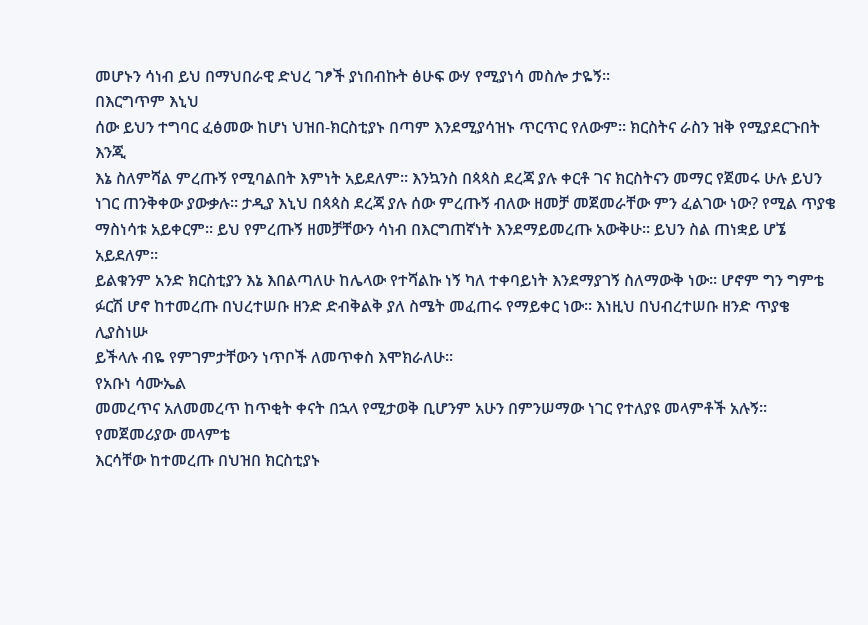መሆኑን ሳነብ ይህ በማህበራዊ ድህረ ገፆች ያነበብኩት ፅሁፍ ውሃ የሚያነሳ መስሎ ታዬኝ፡፡
በእርግጥም እኒህ
ሰው ይህን ተግባር ፈፅመው ከሆነ ህዝበ-ክርስቲያኑ በጣም እንደሚያሳዝኑ ጥርጥር የለውም፡፡ ክርስትና ራስን ዝቅ የሚያደርጉበት እንጂ
እኔ ስለምሻል ምረጡኝ የሚባልበት እምነት አይደለም፡፡ እንኳንስ በጳጳስ ደረጃ ያሉ ቀርቶ ገና ክርስትናን መማር የጀመሩ ሁሉ ይህን
ነገር ጠንቅቀው ያውቃሉ፡፡ ታዲያ እኒህ በጳጳስ ደረጃ ያሉ ሰው ምረጡኝ ብለው ዘመቻ መጀመራቸው ምን ፈልገው ነው? የሚል ጥያቄ
ማስነሳቱ አይቀርም፡፡ ይህ የምረጡኝ ዘመቻቸውን ሳነብ በእርግጠኛነት እንደማይመረጡ አውቅሁ፡፡ ይህን ስል ጠነቋይ ሆኜ አይደለም፡፡
ይልቁንም አንድ ክርስቲያን እኔ እበልጣለሁ ከሌላው የተሻልኩ ነኝ ካለ ተቀባይነት እንደማያገኝ ስለማውቅ ነው፡፡ ሆኖም ግን ግምቴ
ፉርሽ ሆኖ ከተመረጡ በህረተሠቡ ዘንድ ድብቅልቅ ያለ ስሜት መፈጠሩ የማይቀር ነው፡፡ እነዚህ በህብረተሠቡ ዘንድ ጥያቄ ሊያስነሡ
ይችላሉ ብዬ የምገምታቸውን ነጥቦች ለመጥቀስ እሞክራለሁ፡፡
የአቡነ ሳሙኤል
መመረጥና አለመመረጥ ከጥቂት ቀናት በኋላ የሚታወቅ ቢሆንም አሁን በምንሠማው ነገር የተለያዩ መላምቶች አሉኝ፡፡
የመጀመሪያው መላምቴ
እርሳቸው ከተመረጡ በህዝበ ክርስቲያኑ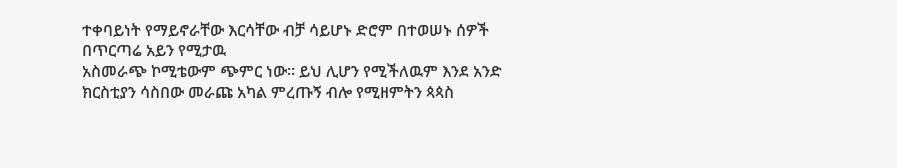ተቀባይነት የማይኖራቸው እርሳቸው ብቻ ሳይሆኑ ድሮም በተወሠኑ ሰዎች በጥርጣሬ አይን የሚታዉ
አስመራጭ ኮሚቴውም ጭምር ነው፡፡ ይህ ሊሆን የሚችለዉም እንደ አንድ ክርስቲያን ሳስበው መራጩ አካል ምረጡኝ ብሎ የሚዘምትን ጳጳስ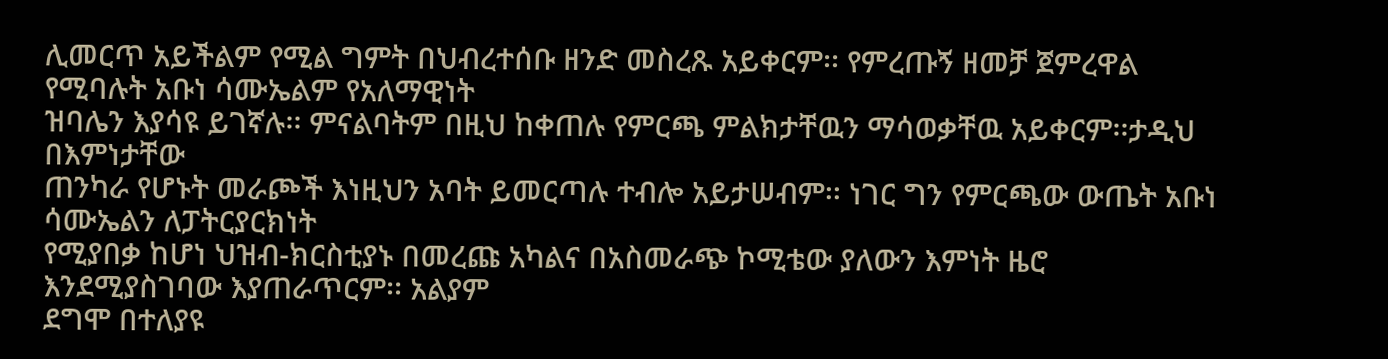ሊመርጥ አይችልም የሚል ግምት በህብረተሰቡ ዘንድ መስረጹ አይቀርም፡፡ የምረጡኝ ዘመቻ ጀምረዋል የሚባሉት አቡነ ሳሙኤልም የአለማዊነት
ዝባሌን እያሳዩ ይገኛሉ፡፡ ምናልባትም በዚህ ከቀጠሉ የምርጫ ምልክታቸዉን ማሳወቃቸዉ አይቀርም፡፡ታዲህ በእምነታቸው
ጠንካራ የሆኑት መራጮች እነዚህን አባት ይመርጣሉ ተብሎ አይታሠብም፡፡ ነገር ግን የምርጫው ውጤት አቡነ ሳሙኤልን ለፓትርያርክነት
የሚያበቃ ከሆነ ህዝብ-ክርስቲያኑ በመረጩ አካልና በአስመራጭ ኮሚቴው ያለውን እምነት ዜሮ እንደሚያስገባው እያጠራጥርም፡፡ አልያም
ደግሞ በተለያዩ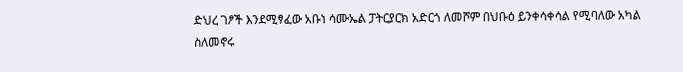ድህረ ገፆች እንደሚፃፈው አቡነ ሳሙኤል ፓትርያርክ አድርጎ ለመሾም በህቡዕ ይንቀሳቀሳል የሚባለው አካል ስለመኖሩ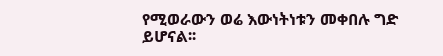የሚወራውን ወሬ እውነትነቱን መቀበሉ ግድ ይሆናል፡፡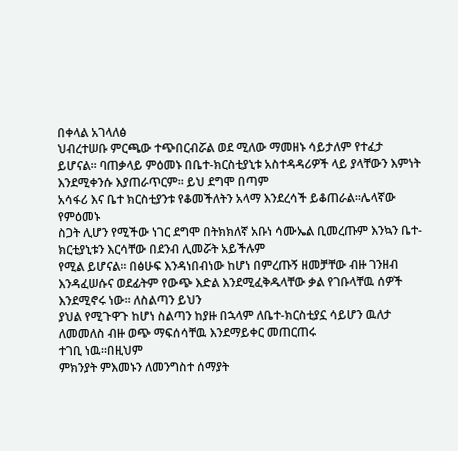በቀላል አገላለፅ
ህብረተሠቡ ምርጫው ተጭበርብሯል ወደ ሚለው ማመዘኑ ሳይታለም የተፈታ
ይሆናል፡፡ ባጠቃላይ ምዕመኑ በቤተ-ክርስቲያኒቱ አስተዳዳሪዎች ላይ ያላቸውን እምነት እንደሚቀንሱ እያጠራጥርም፡፡ ይህ ደግሞ በጣም
አሳፋሪ እና ቤተ ክርስቲያንቱ የቆመችለትን አላማ እንደረሳች ይቆጠራል፡፡ሌላኛው የምዕመኑ
ስጋት ሊሆን የሚችው ነገር ደግሞ በትክክለኛ አቡነ ሳሙኤል ቢመረጡም እንኳን ቤተ-ክርቲያኒቱን እርሳቸው በደንብ ሊመሯት አይችሉም
የሚል ይሆናል፡፡ በፅሁፍ እንዳነበብነው ከሆነ በምረጡኝ ዘመቻቸው ብዙ ገንዘብ እንዳፈሠሱና ወደፊትም የውጭ እድል እንደሚፈቅዱላቸው ቃል የገቡላቸዉ ሰዎች እንደሚኖሩ ነው፡፡ ለስልጣን ይህን
ያህል የሚጉዋጉ ከሆነ ስልጣን ከያዙ በኋላም ለቤተ-ክርስቲያኗ ሳይሆን ዉለታ ለመመለስ ብዙ ወጭ ማፍሰሳቸዉ እንደማይቀር መጠርጠሩ
ተገቢ ነዉ፡፡በዚህም
ምክንያት ምእመኑን ለመንግስተ ሰማያት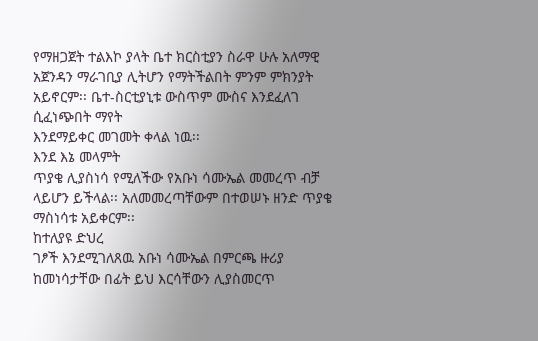የማዘጋጀት ተልእኮ ያላት ቤተ ክርስቲያን ስራዋ ሁሉ አለማዊ
አጀንዳን ማራገቢያ ሊትሆን የማትችልበት ምንም ምክንያት አይኖርም፡፡ ቤተ-ስርቲያኒቱ ውስጥም ሙስና እንደፈለገ ሲፈነጭበት ማየት
እንደማይቀር መገመት ቀላል ነዉ፡፡
እንደ እኔ መላምት
ጥያቄ ሊያስነሳ የሚለችው የአቡነ ሳሙኤል መመረጥ ብቻ ላይሆን ይችላል፡፡ አለመመረጣቸውም በተወሠኑ ዘንድ ጥያቄ ማስነሳቱ አይቀርም፡፡
ከተለያዩ ድህረ
ገፆች እንደሚገለጸዉ አቡነ ሳሙኤል በምርጫ ዙሪያ ከመነሳታቸው በፊት ይህ እርሳቸውን ሊያስመርጥ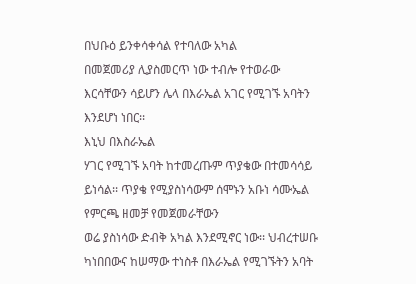በህቡዕ ይንቀሳቀሳል የተባለው አካል
በመጀመሪያ ሊያስመርጥ ነው ተብሎ የተወራው እርሳቸውን ሳይሆን ሌላ በእራኤል አገር የሚገኙ አባትን እንደሆነ ነበር፡፡
እኒህ በእስራኤል
ሃገር የሚገኙ አባት ከተመረጡም ጥያቄው በተመሳሳይ ይነሳል፡፡ ጥያቄ የሚያስነሳውም ሰሞኑን አቡነ ሳሙኤል የምርጫ ዘመቻ የመጀመራቸውን
ወሬ ያስነሳው ድብቅ አካል እንደሚኖር ነው፡፡ ህብረተሠቡ ካነበበውና ከሠማው ተነስቶ በእራኤል የሚገኙትን አባት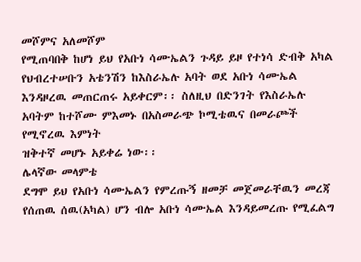መሾምና አለመሾም
የሚጠባበቅ ከሆነ ይህ የአቡነ ሳሙኤልን ጉዳይ ይዞ የተነሳ ድብቅ አካል የህብረተሠቡን አቴንሽን ከእስራኤሉ አባት ወደ አቡነ ሳሙኤል
እንዳዞረዉ መጠርጠሩ አይቀርም፡፡ ስለዚህ በድንገት የእስራኤሉ አባትም ከተሾሙ ምእመኑ በአስመራጭ ኮሚቴዉና በመራጮች የሚኖረዉ እምነት
ዝቅተኛ መሆኑ አይቀሬ ነው፡፡
ሌላኛው መላምቴ
ደግሞ ይህ የአቡነ ሳሙኤልን የምረጡኝ ዘመቻ መጀመራቸዉን መረጃ የሰጠዉ ሰዉ(አካል) ሆን ብሎ አቡነ ሳሙኤል እንዳይመረጡ የሚፈልግ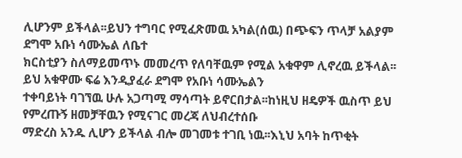ሊሆንም ይችላል፡፡ይህን ተግባር የሚፈጽመዉ አካል(ሰዉ) በጭፍን ጥላቻ አልያም ደግሞ አቡነ ሳሙኤል ለቤተ
ክርስቲያን ስለማይመጥኑ መመረጥ የለባቸዉም የሚል አቁዋም ሊኖረዉ ይችላል፡፡ይህ አቁዋሙ ፍሬ እንዲያፈራ ደግሞ የአቡነ ሳሙኤልን
ተቀባይነት ባገኘዉ ሁሉ አጋጣሚ ማሳጣት ይኖርበታል፡፡ከነዚህ ዘዴዎች ዉስጥ ይህ የምረጡኝ ዘመቻቸዉን የሚናገር መረጃ ለህብረተሰቡ
ማድረስ አንዱ ሊሆን ይችላል ብሎ መገመቱ ተገቢ ነዉ፡፡እኒህ አባት ከጥቂት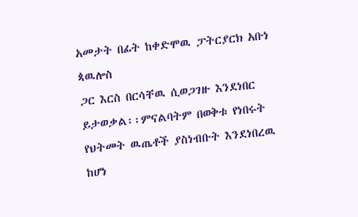አመታት በፊት ከቀድሞዉ ፓትርያርክ አቡነ ጳዉሎስ
ጋር እርስ በርሳቸዉ ሲወጋገዙ እንደነበር ይታወቃል፡፡ምናልባትም በወቅቱ የነበሩት የህትመት ዉጤቶች ያስነብቡት እንደነበረዉ ከሆነ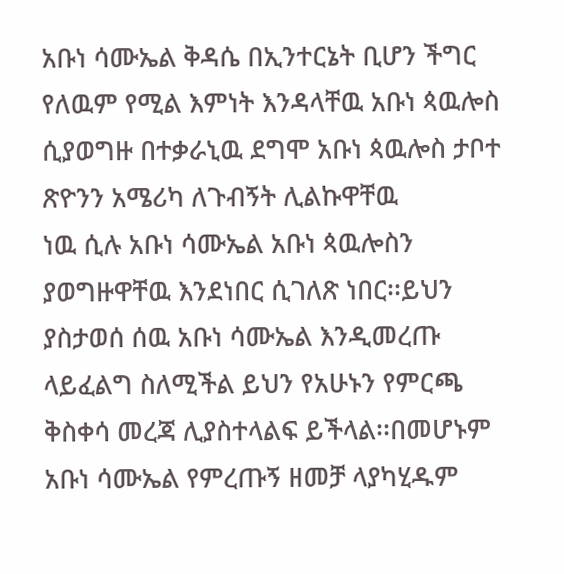አቡነ ሳሙኤል ቅዳሴ በኢንተርኔት ቢሆን ችግር የለዉም የሚል እምነት እንዳላቸዉ አቡነ ጳዉሎስ
ሲያወግዙ በተቃራኒዉ ደግሞ አቡነ ጳዉሎስ ታቦተ ጽዮንን አሜሪካ ለጉብኝት ሊልኩዋቸዉ
ነዉ ሲሉ አቡነ ሳሙኤል አቡነ ጳዉሎስን ያወግዙዋቸዉ እንደነበር ሲገለጽ ነበር፡፡ይህን
ያስታወሰ ሰዉ አቡነ ሳሙኤል እንዲመረጡ ላይፈልግ ስለሚችል ይህን የአሁኑን የምርጫ ቅስቀሳ መረጃ ሊያስተላልፍ ይችላል፡፡በመሆኑም
አቡነ ሳሙኤል የምረጡኝ ዘመቻ ላያካሂዱም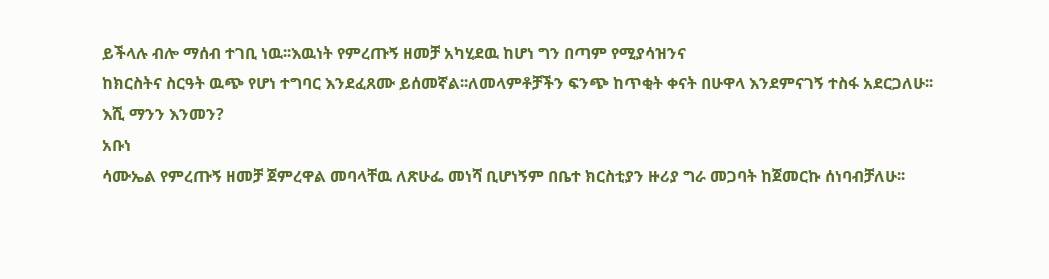ይችላሉ ብሎ ማሰብ ተገቢ ነዉ፡፡እዉነት የምረጡኝ ዘመቻ አካሂደዉ ከሆነ ግን በጣም የሚያሳዝንና
ከክርስትና ስርዓት ዉጭ የሆነ ተግባር እንደፈጸሙ ይሰመኛል፡፡ለመላምቶቻችን ፍንጭ ከጥቂት ቀናት በሁዋላ እንደምናገኝ ተስፋ አደርጋለሁ፡፡
እሺ ማንን እንመን?
አቡነ
ሳሙኤል የምረጡኝ ዘመቻ ጀምረዋል መባላቸዉ ለጽሁፌ መነሻ ቢሆነኝም በቤተ ክርስቲያን ዙሪያ ግራ መጋባት ከጀመርኩ ሰነባብቻለሁ፡፡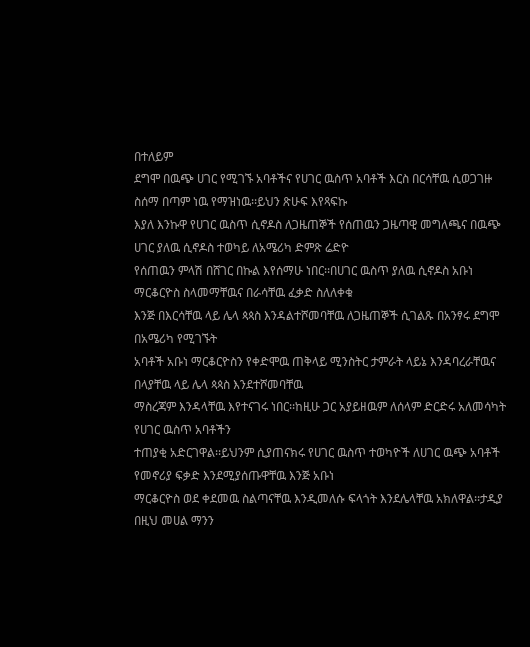በተለይም
ደግሞ በዉጭ ሀገር የሚገኙ አባቶችና የሀገር ዉስጥ አባቶች እርስ በርሳቸዉ ሲወጋገዙ ስሰማ በጣም ነዉ የማዝነዉ፡፡ይህን ጽሁፍ እየጻፍኩ
እያለ እንኩዋ የሀገር ዉስጥ ሲኖዶስ ለጋዜጠኞች የሰጠዉን ጋዜጣዊ መግለጫና በዉጭ ሀገር ያለዉ ሲኖዶስ ተወካይ ለአሜሪካ ድምጽ ሬድዮ
የሰጠዉን ምላሽ በሸገር በኩል እየሰማሁ ነበር፡፡በሀገር ዉስጥ ያለዉ ሲኖዶስ አቡነ ማርቆርዮስ ስላመማቸዉና በራሳቸዉ ፈቃድ ስለለቀቁ
እንጅ በእርሳቸዉ ላይ ሌላ ጳጳስ እንዳልተሾመባቸዉ ለጋዜጠኞች ሲገልጹ በአንፃሩ ደግሞ በአሜሪካ የሚገኙት
አባቶች አቡነ ማርቆርዮስን የቀድሞዉ ጠቅላይ ሚንስትር ታምራት ላይኔ እንዳባረራቸዉና በላያቸዉ ላይ ሌላ ጳጳስ እንደተሾመባቸዉ
ማስረጃም እንዳላቸዉ እየተናገሩ ነበር፡፡ከዚሁ ጋር አያይዘዉም ለሰላም ድርድሩ አለመሳካት የሀገር ዉስጥ አባቶችን
ተጠያቂ አድርገዋል፡፡ይህንም ሲያጠናክሩ የሀገር ዉስጥ ተወካዮች ለሀገር ዉጭ አባቶች የመኖሪያ ፍቃድ እንደሚያሰጡዋቸዉ እንጅ አቡነ
ማርቆርዮስ ወደ ቀደመዉ ስልጣናቸዉ እንዲመለሱ ፍላጎት እንደሌላቸዉ አክለዋል፡፡ታዲያ በዚህ መሀል ማንን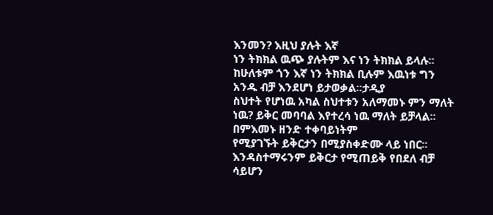እንመን? እዚህ ያሉት እኛ
ነን ትክክል ዉጭ ያሉትም እና ነን ትክክል ይላሉ፡፡ከሁለቱም ጎን እኛ ነን ትክክል ቢሉም እዉነቱ ግን አንዱ ብቻ እንደሆነ ይታወቃል፡፡ታዲያ
ስህተት የሆነዉ አካል ስህተቱን አለማመኑ ምን ማለት ነዉ? ይቅር መባባል እየተረሳ ነዉ ማለት ይቻላል፡፡በምእመኑ ዘንድ ተቀባይነትም
የሚያገኙት ይቅርታን በሚያስቀድሙ ላይ ነበር፡፡ እንዳስተማሩንም ይቅርታ የሚጠይቅ የበደለ ብቻ ሳይሆን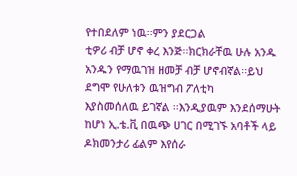የተበደለም ነዉ፡፡ምን ያደርጋል
ቲዎሪ ብቻ ሆኖ ቀረ እንጅ፡፡ክርክራቸዉ ሁሉ አንዱ አንዱን የማዉገዝ ዘመቻ ብቻ ሆኖብኛል፡፡ይህ ደግሞ የሁለቱን ዉዝግብ ፖለቲካ
እያስመሰለዉ ይገኛል ፡፡እንዲያዉም እንደሰማሁት ከሆነ ኢ.ቴ.ቪ በዉጭ ሀገር በሚገኙ አባቶች ላይ ዶክመንታሪ ፊልም እየሰራ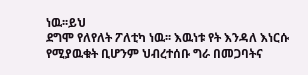ነዉ፡፡ይህ
ደግሞ የለየለት ፖለቲካ ነዉ፡፡ እዉነቱ የት እንዳለ እነርሱ የሚያዉቁት ቢሆንም ህብረተሰቡ ግራ በመጋባትና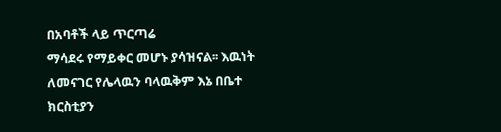በአባቶች ላይ ጥርጣሬ
ማሳደሩ የማይቀር መሆኑ ያሳዝናል፡፡ እዉነት ለመናገር የሌላዉን ባላዉቅም እኔ በቤተ ክርስቲያን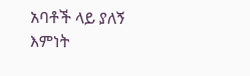አባቶች ላይ ያለኝ እምነት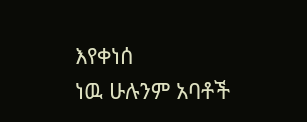እየቀነሰ
ነዉ ሁሉንም አባቶች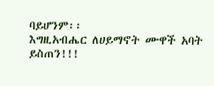ባይሆንም፡፡
እግዚአብሔር ለሀይማኖት ሙዋች አባት ይስጠን!!!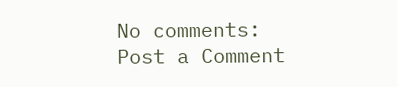No comments:
Post a Comment